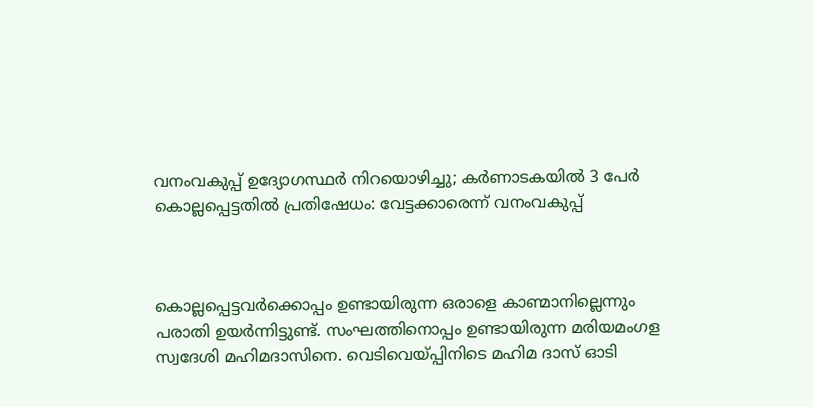വനംവകുപ്പ് ഉദ്യോഗസ്ഥ‍ർ നിറയൊഴിച്ചു; കർണാടകയിൽ 3 പേർ കൊല്ലപ്പെട്ടതിൽ പ്രതിഷേധം: വേട്ടക്കാരെന്ന് വനംവകുപ്പ്



കൊല്ലപ്പെട്ടവർക്കൊപ്പം ഉണ്ടായിരുന്ന ഒരാളെ കാണ്മാനില്ലെന്നും പരാതി ഉയർന്നിട്ടുണ്ട്. സംഘത്തിനൊപ്പം ഉണ്ടായിരുന്ന മരിയമംഗള സ്വദേശി മഹിമദാസിനെ. വെടിവെയ്പ്പിനിടെ മഹിമ ദാസ് ഓടി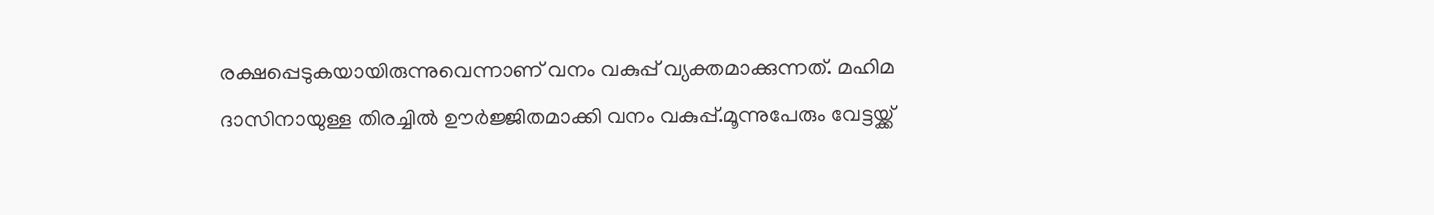രക്ഷപ്പെടുകയായിരുന്നുവെന്നാണ് വനം വകുപ്പ് വ്യക്തമാക്കുന്നത്. മഹിമ ദാസിനായുള്ള തിരച്ചിൽ ഊർജ്ജിതമാക്കി വനം വകുപ്പ്.മൂന്നുപേരും വേട്ടയ്ക്ക്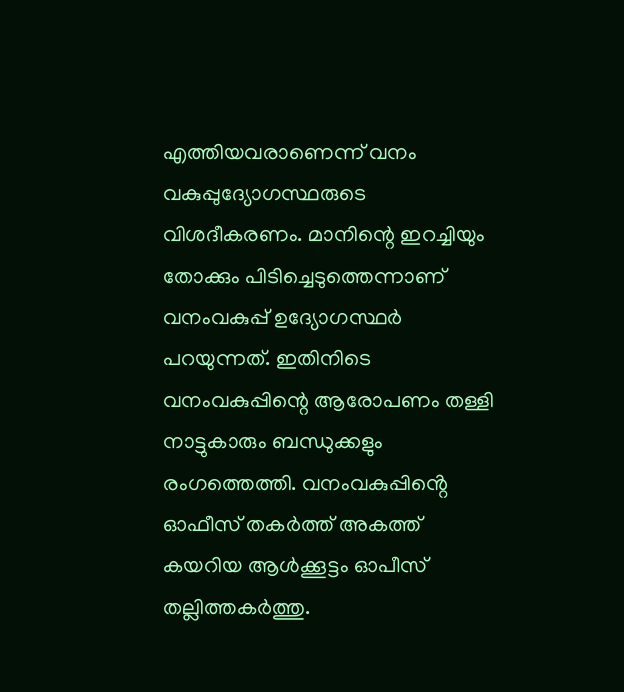എത്തിയവരാണെന്ന് വനം വകുപ്പുദ്യോഗസ്ഥരുടെ വിശദീകരണം. മാനിന്റെ ഇറച്ചിയും തോക്കും പിടിച്ചെടുത്തെന്നാണ് വനംവകുപ്പ് ഉദ്യോഗസ്ഥർ പറയുന്നത്. ഇതിനിടെ വനംവകുപ്പിന്റെ ആരോപണം തള്ളി നാട്ടുകാരും ബന്ധുക്കളും രംഗത്തെത്തി. വനംവകുപ്പിൻ്റെ ഓഫീസ് തകർത്ത് അകത്ത് കയറിയ ആൾക്കൂട്ടം ഓപീസ് തല്ലിത്തകർത്തു.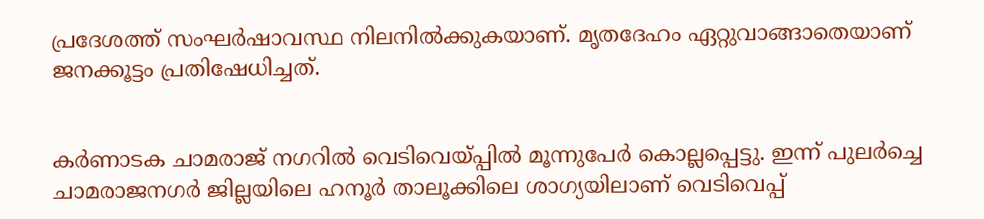പ്രദേശത്ത് സംഘർഷാവസ്ഥ നിലനിൽക്കുകയാണ്. മൃതദേഹം ഏറ്റുവാങ്ങാതെയാണ് ജനക്കൂട്ടം പ്രതിഷേധിച്ചത്.


കർണാടക ചാമരാജ് നഗറിൽ വെടിവെയ്പ്പിൽ മൂന്നുപേർ കൊല്ലപ്പെട്ടു. ഇന്ന് പുലർച്ചെ ചാമരാജനഗർ ജില്ലയിലെ ഹനൂർ താലൂക്കിലെ ശാഗ്യയിലാണ് വെടിവെപ്പ്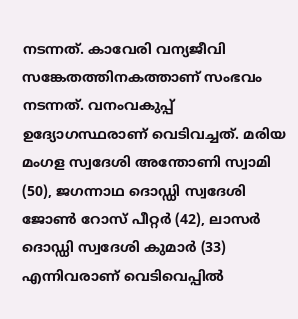നടന്നത്. കാവേരി വന്യജീവി സങ്കേതത്തിനകത്താണ് സംഭവം നടന്നത്. വനംവകുപ്പ് ഉദ്യോഗസ്ഥരാണ് വെടിവച്ചത്. മരിയ മംഗള സ്വദേശി അന്തോണി സ്വാമി (50), ജഗന്നാഥ ദൊഡ്ഡി സ്വദേശി ജോൺ റോസ് പീറ്റർ (42), ലാസർ ദൊഡ്ഡി സ്വദേശി കുമാർ (33) എന്നിവരാണ് വെടിവെപ്പിൽ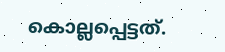കൊല്ലപ്പെട്ടത്.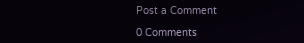Post a Comment

0 Comments